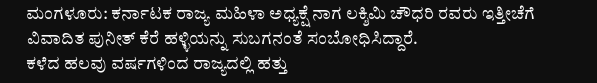ಮಂಗಳೂರು: ಕರ್ನಾಟಕ ರಾಜ್ಯ ಮಹಿಳಾ ಅಧ್ಯಕ್ಷೆ ನಾಗ ಲಕ್ಶಿಮಿ ಚೌಧರಿ ರವರು ಇತ್ತೀಚೆಗೆ ವಿವಾದಿತ ಪುನೀತ್ ಕೆರೆ ಹಳ್ಳಿಯನ್ನು ಸುಬಗನಂತೆ ಸಂಬೋಧಿಸಿದ್ದಾರೆ.
ಕಳೆದ ಹಲವು ವರ್ಷಗಳಿಂದ ರಾಜ್ಯದಲ್ಲಿ ಹತ್ತು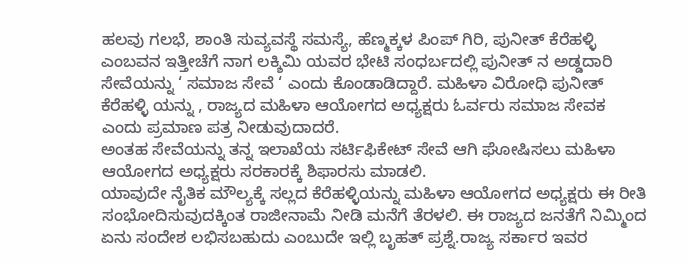ಹಲವು ಗಲಭೆ, ಶಾಂತಿ ಸುವ್ಯವಸ್ಥೆ ಸಮಸ್ಯೆ, ಹೆಣ್ಮಕ್ಕಳ ಪಿಂಪ್ ಗಿರಿ, ಪುನೀತ್ ಕೆರೆಹಳ್ಳಿ ಎಂಬವನ ಇತ್ತೀಚೆಗೆ ನಾಗ ಲಕ್ಶಿಮಿ ಯವರ ಭೇಟಿ ಸಂಧರ್ಬದಲ್ಲಿ ಪುನೀತ್ ನ ಅಡ್ಡದಾರಿ ಸೇವೆಯನ್ನು ‘ ಸಮಾಜ ಸೇವೆ ‘ ಎಂದು ಕೊಂಡಾಡಿದ್ದಾರೆ. ಮಹಿಳಾ ವಿರೋಧಿ ಪುನೀತ್ ಕೆರೆಹಳ್ಳಿ ಯನ್ನು , ರಾಜ್ಯದ ಮಹಿಳಾ ಆಯೋಗದ ಅಧ್ಯಕ್ಷರು ಓರ್ವರು ಸಮಾಜ ಸೇವಕ ಎಂದು ಪ್ರಮಾಣ ಪತ್ರ ನೀಡುವುದಾದರೆ.
ಅಂತಹ ಸೇವೆಯನ್ನು ತನ್ನ ಇಲಾಖೆಯ ಸರ್ಟಿಫಿಕೇಟ್ ಸೇವೆ ಆಗಿ ಘೋಷಿಸಲು ಮಹಿಳಾ ಆಯೋಗದ ಅಧ್ಯಕ್ಷರು ಸರಕಾರಕ್ಕೆ ಶಿಫಾರಸು ಮಾಡಲಿ.
ಯಾವುದೇ ನೈತಿಕ ಮೌಲ್ಯಕ್ಕೆ ಸಲ್ಲದ ಕೆರೆಹಳ್ಳಿಯನ್ನು ಮಹಿಳಾ ಆಯೋಗದ ಅಧ್ಯಕ್ಷರು ಈ ರೀತಿ ಸಂಭೋದಿಸುವುದಕ್ಕಿಂತ ರಾಜೀನಾಮೆ ನೀಡಿ ಮನೆಗೆ ತೆರಳಲಿ. ಈ ರಾಜ್ಯದ ಜನತೆಗೆ ನಿಮ್ಮಿಂದ ಏನು ಸಂದೇಶ ಲಭಿಸಬಹುದು ಎಂಬುದೇ ಇಲ್ಲಿ ಬೃಹತ್ ಪ್ರಶ್ನೆ.ರಾಜ್ಯ ಸರ್ಕಾರ ಇವರ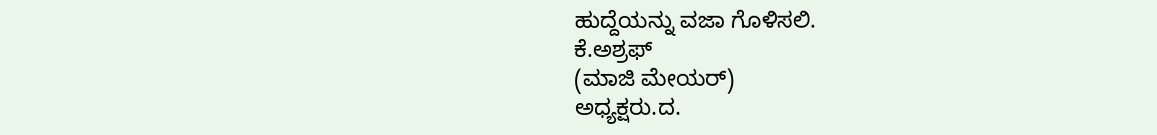ಹುದ್ದೆಯನ್ನು ವಜಾ ಗೊಳಿಸಲಿ.
ಕೆ.ಅಶ್ರಫ್
(ಮಾಜಿ ಮೇಯರ್)
ಅಧ್ಯಕ್ಷರು.ದ.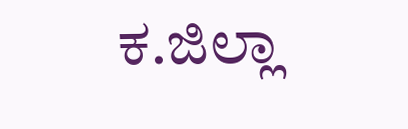ಕ.ಜಿಲ್ಲಾ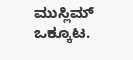ಮುಸ್ಲಿಮ್ ಒಕ್ಕೂಟ.